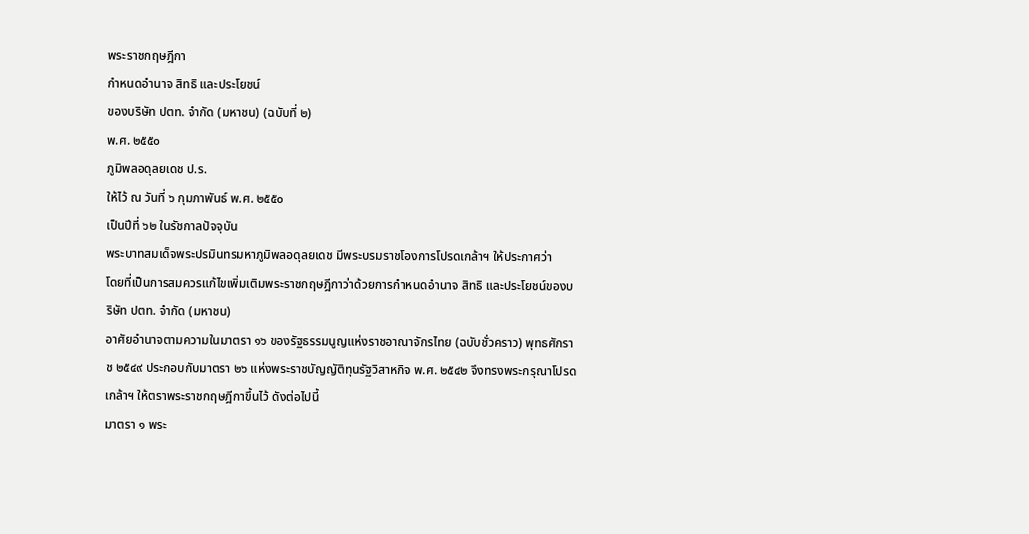พระราชกฤษฎีกา
กำหนดอำนาจ สิทธิ และประโยชน์
ของบริษัท ปตท. จำกัด (มหาชน) (ฉบับที่ ๒)
พ.ศ. ๒๕๕๐
ภูมิพลอดุลยเดช ป.ร.
ให้ไว้ ณ วันที่ ๖ กุมภาพันธ์ พ.ศ. ๒๕๕๐
เป็นปีที่ ๖๒ ในรัชกาลปัจจุบัน
พระบาทสมเด็จพระปรมินทรมหาภูมิพลอดุลยเดช มีพระบรมราชโองการโปรดเกล้าฯ ให้ประกาศว่า
โดยที่เป็นการสมควรแก้ไขเพิ่มเติมพระราชกฤษฎีกาว่าด้วยการกำหนดอำนาจ สิทธิ และประโยชน์ของบริษัท ปตท. จำกัด (มหาชน)
อาศัยอำนาจตามความในมาตรา ๑๖ ของรัฐธรรมนูญแห่งราชอาณาจักรไทย (ฉบับชั่วคราว) พุทธศักราช ๒๕๔๙ ประกอบกับมาตรา ๒๖ แห่งพระราชบัญญัติทุนรัฐวิสาหกิจ พ.ศ. ๒๕๔๒ จึงทรงพระกรุณาโปรดเกล้าฯ ให้ตราพระราชกฤษฎีกาขึ้นไว้ ดังต่อไปนี้
มาตรา ๑ พระ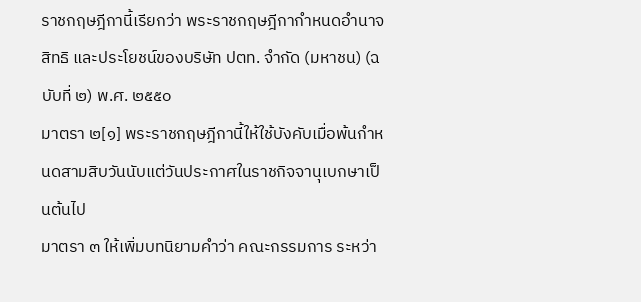ราชกฤษฎีกานี้เรียกว่า พระราชกฤษฎีกากำหนดอำนาจ สิทธิ และประโยชน์ของบริษัท ปตท. จำกัด (มหาชน) (ฉบับที่ ๒) พ.ศ. ๒๕๕๐
มาตรา ๒[๑] พระราชกฤษฎีกานี้ให้ใช้บังคับเมื่อพ้นกำหนดสามสิบวันนับแต่วันประกาศในราชกิจจานุเบกษาเป็นต้นไป
มาตรา ๓ ให้เพิ่มบทนิยามคำว่า คณะกรรมการ ระหว่า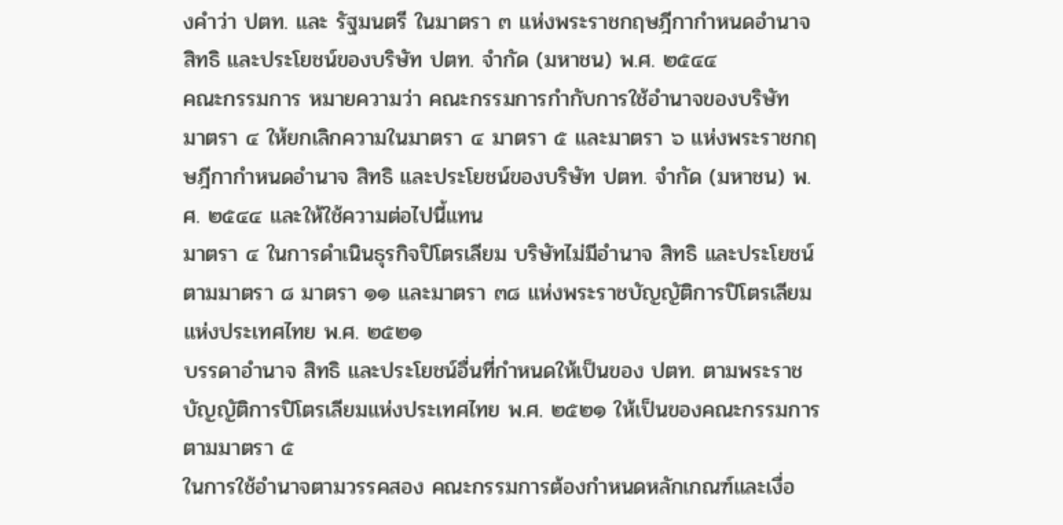งคำว่า ปตท. และ รัฐมนตรี ในมาตรา ๓ แห่งพระราชกฤษฎีกากำหนดอำนาจ สิทธิ และประโยชน์ของบริษัท ปตท. จำกัด (มหาชน) พ.ศ. ๒๕๔๔
คณะกรรมการ หมายความว่า คณะกรรมการกำกับการใช้อำนาจของบริษัท
มาตรา ๔ ให้ยกเลิกความในมาตรา ๔ มาตรา ๕ และมาตรา ๖ แห่งพระราชกฤษฎีกากำหนดอำนาจ สิทธิ และประโยชน์ของบริษัท ปตท. จำกัด (มหาชน) พ.ศ. ๒๕๔๔ และให้ใช้ความต่อไปนี้แทน
มาตรา ๔ ในการดำเนินธุรกิจปิโตรเลียม บริษัทไม่มีอำนาจ สิทธิ และประโยชน์ตามมาตรา ๘ มาตรา ๑๑ และมาตรา ๓๘ แห่งพระราชบัญญัติการปิโตรเลียมแห่งประเทศไทย พ.ศ. ๒๕๒๑
บรรดาอำนาจ สิทธิ และประโยชน์อื่นที่กำหนดให้เป็นของ ปตท. ตามพระราชบัญญัติการปิโตรเลียมแห่งประเทศไทย พ.ศ. ๒๕๒๑ ให้เป็นของคณะกรรมการตามมาตรา ๕
ในการใช้อำนาจตามวรรคสอง คณะกรรมการต้องกำหนดหลักเกณฑ์และเงื่อ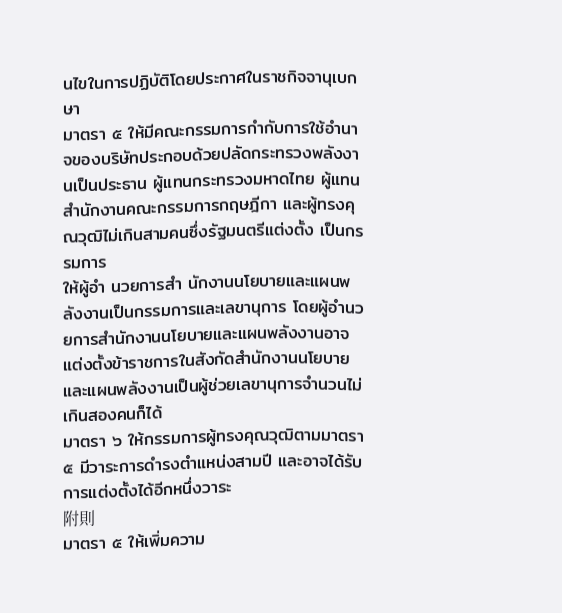นไขในการปฏิบัติโดยประกาศในราชกิจจานุเบกษา
มาตรา ๕ ให้มีคณะกรรมการกำกับการใช้อำนาจของบริษัทประกอบด้วยปลัดกระทรวงพลังงานเป็นประธาน ผู้แทนกระทรวงมหาดไทย ผู้แทนสำนักงานคณะกรรมการกฤษฎีกา และผู้ทรงคุณวุฒิไม่เกินสามคนซึ่งรัฐมนตรีแต่งตั้ง เป็นกรรมการ
ให้ผู้อำ นวยการสำ นักงานนโยบายและแผนพลังงานเป็นกรรมการและเลขานุการ โดยผู้อำนวยการสำนักงานนโยบายและแผนพลังงานอาจแต่งตั้งข้าราชการในสังกัดสำนักงานนโยบายและแผนพลังงานเป็นผู้ช่วยเลขานุการจำนวนไม่เกินสองคนก็ได้
มาตรา ๖ ให้กรรมการผู้ทรงคุณวุฒิตามมาตรา ๕ มีวาระการดำรงตำแหน่งสามปี และอาจได้รับการแต่งตั้งได้อีกหนึ่งวาระ
附則
มาตรา ๕ ให้เพิ่มความ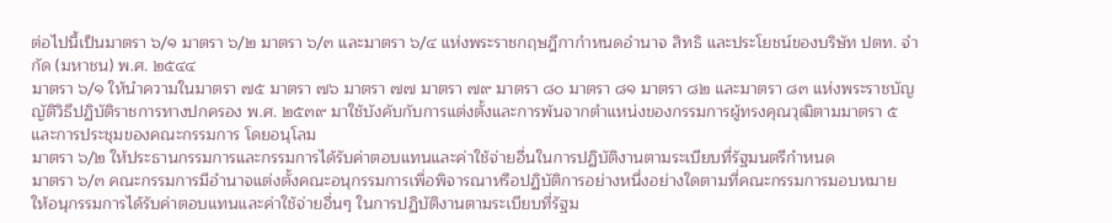ต่อไปนี้เป็นมาตรา ๖/๑ มาตรา ๖/๒ มาตรา ๖/๓ และมาตรา ๖/๔ แห่งพระราชกฤษฎีกากำหนดอำนาจ สิทธิ และประโยชน์ของบริษัท ปตท. จำกัด (มหาชน) พ.ศ. ๒๕๔๔
มาตรา ๖/๑ ให้นำความในมาตรา ๗๕ มาตรา ๗๖ มาตรา ๗๗ มาตรา ๗๙ มาตรา ๘๐ มาตรา ๘๑ มาตรา ๘๒ และมาตรา ๘๓ แห่งพระราชบัญญัติวิธีปฏิบัติราชการทางปกครอง พ.ศ. ๒๕๓๙ มาใช้บังคับกับการแต่งตั้งและการพ้นจากตำแหน่งของกรรมการผู้ทรงคุณวุฒิตามมาตรา ๕ และการประชุมของคณะกรรมการ โดยอนุโลม
มาตรา ๖/๒ ให้ประธานกรรมการและกรรมการได้รับค่าตอบแทนและค่าใช้จ่ายอื่นในการปฏิบัติงานตามระเบียบที่รัฐมนตรีกำหนด
มาตรา ๖/๓ คณะกรรมการมีอำนาจแต่งตั้งคณะอนุกรรมการเพื่อพิจารณาหรือปฏิบัติการอย่างหนึ่งอย่างใดตามที่คณะกรรมการมอบหมาย
ให้อนุกรรมการได้รับค่าตอบแทนและค่าใช้จ่ายอื่นๆ ในการปฏิบัติงานตามระเบียบที่รัฐม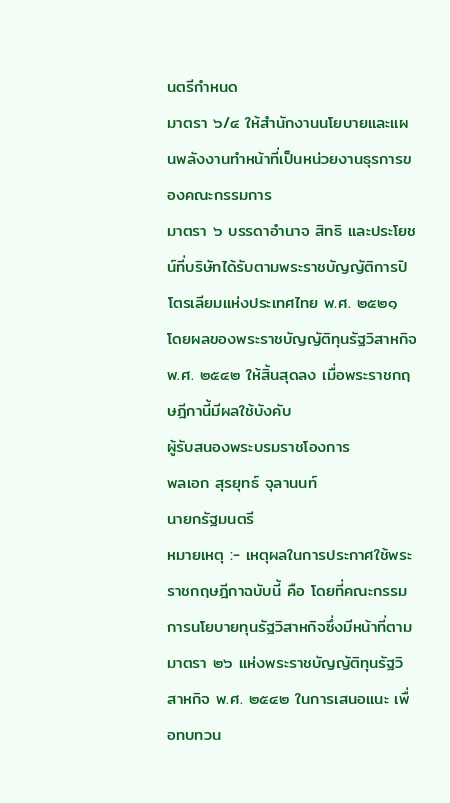นตรีกำหนด
มาตรา ๖/๔ ให้สำนักงานนโยบายและแผนพลังงานทำหน้าที่เป็นหน่วยงานธุรการของคณะกรรมการ
มาตรา ๖ บรรดาอำนาจ สิทธิ และประโยชน์ที่บริษัทได้รับตามพระราชบัญญัติการปิโตรเลียมแห่งประเทศไทย พ.ศ. ๒๕๒๑ โดยผลของพระราชบัญญัติทุนรัฐวิสาหกิจ พ.ศ. ๒๕๔๒ ให้สิ้นสุดลง เมื่อพระราชกฤษฎีกานี้มีผลใช้บังคับ
ผู้รับสนองพระบรมราชโองการ
พลเอก สุรยุทธ์ จุลานนท์
นายกรัฐมนตรี
หมายเหตุ :- เหตุผลในการประกาศใช้พระราชกฤษฎีกาฉบับนี้ คือ โดยที่คณะกรรมการนโยบายทุนรัฐวิสาหกิจซึ่งมีหน้าที่ตามมาตรา ๒๖ แห่งพระราชบัญญัติทุนรัฐวิสาหกิจ พ.ศ. ๒๕๔๒ ในการเสนอแนะ เพื่อทบทวน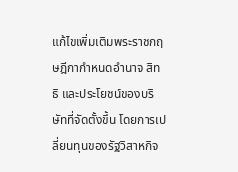แก้ไขเพิ่มเติมพระราชกฤษฎีกากำหนดอำนาจ สิทธิ และประโยชน์ของบริษัทที่จัดตั้งขึ้น โดยการเปลี่ยนทุนของรัฐวิสาหกิจ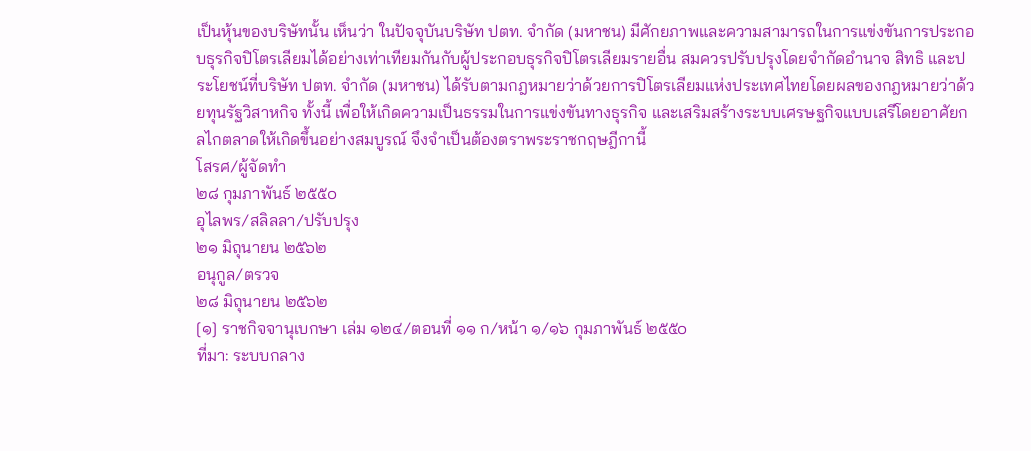เป็นหุ้นของบริษัทนั้น เห็นว่า ในปัจจุบันบริษัท ปตท. จำกัด (มหาชน) มีศักยภาพและความสามารถในการแข่งขันการประกอบธุรกิจปิโตรเลียมได้อย่างเท่าเทียมกันกับผู้ประกอบธุรกิจปิโตรเลียมรายอื่น สมควรปรับปรุงโดยจำกัดอำนาจ สิทธิ และประโยชน์ที่บริษัท ปตท. จำกัด (มหาชน) ได้รับตามกฎหมายว่าด้วยการปิโตรเลียมแห่งประเทศไทยโดยผลของกฎหมายว่าด้วยทุนรัฐวิสาหกิจ ทั้งนี้ เพื่อให้เกิดความเป็นธรรมในการแข่งขันทางธุรกิจ และเสริมสร้างระบบเศรษฐกิจแบบเสรีโดยอาศัยกลไกตลาดให้เกิดขึ้นอย่างสมบูรณ์ จึงจำเป็นต้องตราพระราชกฤษฎีกานี้
โสรศ/ผู้จัดทำ
๒๘ กุมภาพันธ์ ๒๕๕๐
อุไลพร/สลิลลา/ปรับปรุง
๒๑ มิถุนายน ๒๕๖๒
อนุกูล/ตรวจ
๒๘ มิถุนายน ๒๕๖๒
[๑] ราชกิจจานุเบกษา เล่ม ๑๒๔/ตอนที่ ๑๑ ก/หน้า ๑/๑๖ กุมภาพันธ์ ๒๕๕๐
ที่มา: ระบบกลาง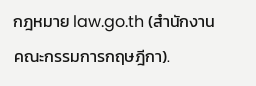กฎหมาย law.go.th (สำนักงานคณะกรรมการกฤษฎีกา).